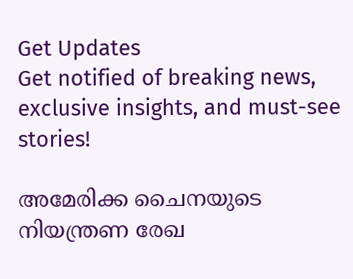Get Updates
Get notified of breaking news, exclusive insights, and must-see stories!

അമേരിക്ക ചൈനയുടെ നിയന്ത്രണ രേഖ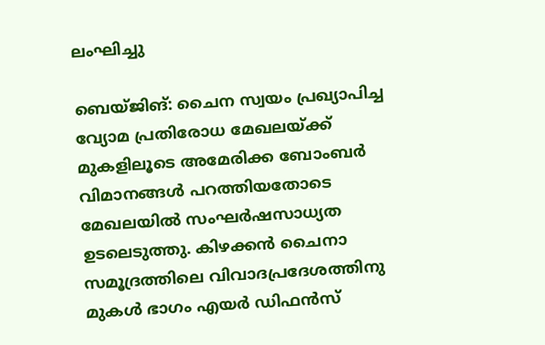ലംഘിച്ചു

ബെയ്ജിങ്: ചൈന സ്വയം പ്രഖ്യാപിച്ച വ്യോമ പ്രതിരോധ മേഖലയ്ക്ക് മുകളിലൂടെ അമേരിക്ക ബോംബര്‍ വിമാനങ്ങള്‍ പറത്തിയതോടെ മേഖലയില്‍ സംഘര്‍ഷസാധ്യത ഉടലെടുത്തു. കിഴക്കന്‍ ചൈനാ സമൂദ്രത്തിലെ വിവാദപ്രദേശത്തിനു മുകള്‍ ഭാഗം എയര്‍ ഡിഫന്‍സ്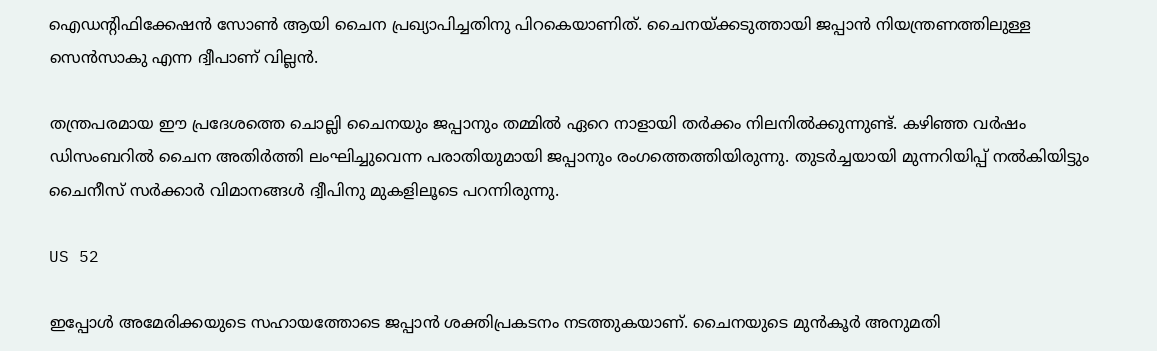ഐഡന്റിഫിക്കേഷന്‍ സോണ്‍ ആയി ചൈന പ്രഖ്യാപിച്ചതിനു പിറകെയാണിത്. ചൈനയ്ക്കടുത്തായി ജപ്പാന്‍ നിയന്ത്രണത്തിലുള്ള സെന്‍സാകു എന്ന ദ്വീപാണ് വില്ലന്‍.

തന്ത്രപരമായ ഈ പ്രദേശത്തെ ചൊല്ലി ചൈനയും ജപ്പാനും തമ്മില്‍ ഏറെ നാളായി തര്‍ക്കം നിലനില്‍ക്കുന്നുണ്ട്. കഴിഞ്ഞ വര്‍ഷം ഡിസംബറില്‍ ചൈന അതിര്‍ത്തി ലംഘിച്ചുവെന്ന പരാതിയുമായി ജപ്പാനും രംഗത്തെത്തിയിരുന്നു. തുടര്‍ച്ചയായി മുന്നറിയിപ്പ് നല്‍കിയിട്ടും ചൈനീസ് സര്‍ക്കാര്‍ വിമാനങ്ങള്‍ ദ്വീപിനു മുകളിലൂടെ പറന്നിരുന്നു.

US 52

ഇപ്പോള്‍ അമേരിക്കയുടെ സഹായത്തോടെ ജപ്പാന്‍ ശക്തിപ്രകടനം നടത്തുകയാണ്. ചൈനയുടെ മുന്‍കൂര്‍ അനുമതി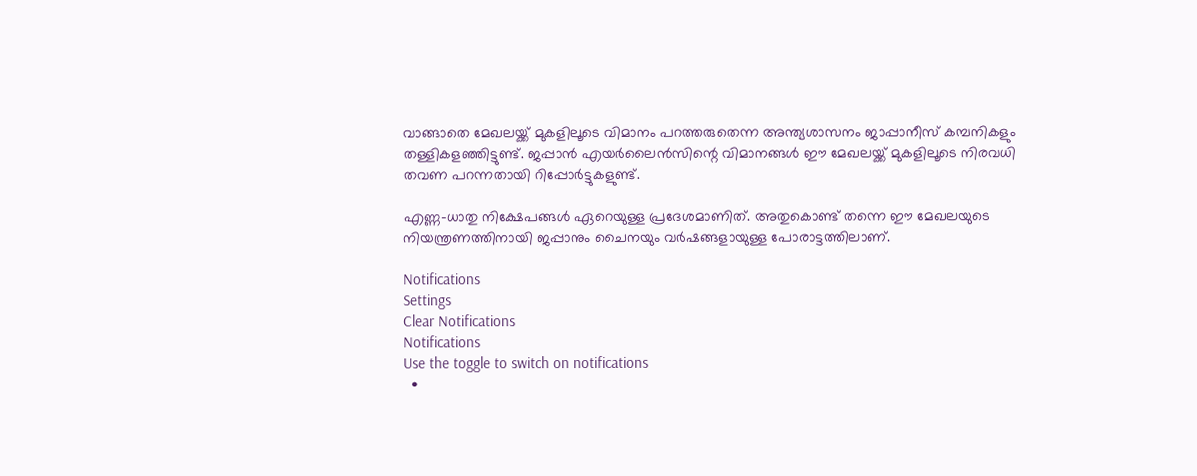വാങ്ങാതെ മേഖലയ്ക്ക് മുകളിലൂടെ വിമാനം പറത്തരുതെന്ന അന്ത്യശാസനം ജാപ്പാനീസ് കമ്പനികളും തള്ളികളഞ്ഞിട്ടുണ്ട്. ജപ്പാന്‍ എയര്‍ലൈന്‍സിന്റെ വിമാനങ്ങള്‍ ഈ മേഖലയ്ക്ക് മുകളിലൂടെ നിരവധി തവണ പറന്നതായി റിപ്പോര്‍ട്ടുകളുണ്ട്.

എണ്ണ-ധാതു നിക്ഷേപങ്ങള്‍ ഏറെയുള്ള പ്രദേശമാണിത്. അതുകൊണ്ട് തന്നെ ഈ മേഖലയുടെ നിയന്ത്രണത്തിനായി ജപ്പാനും ചൈനയും വര്‍ഷങ്ങളായുള്ള പോരാട്ടത്തിലാണ്.

Notifications
Settings
Clear Notifications
Notifications
Use the toggle to switch on notifications
  •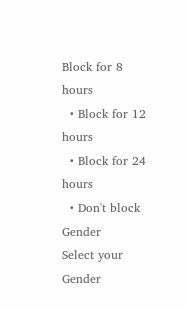Block for 8 hours
  • Block for 12 hours
  • Block for 24 hours
  • Don't block
Gender
Select your Gender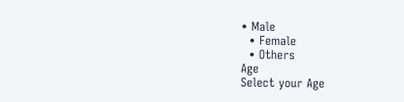• Male
  • Female
  • Others
Age
Select your Age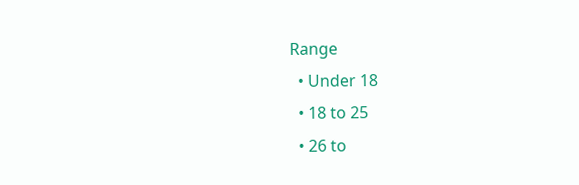Range
  • Under 18
  • 18 to 25
  • 26 to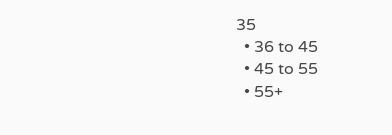35
  • 36 to 45
  • 45 to 55
  • 55+